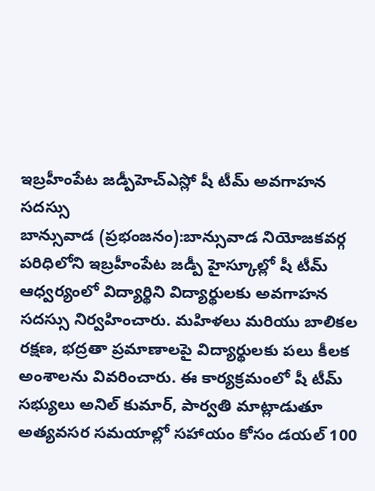ఇబ్రహీంపేట జడ్పీహెచ్ఎస్లో షీ టీమ్ అవగాహన సదస్సు
బాన్సువాడ (ప్రభంజనం):బాన్సువాడ నియోజకవర్గ పరిధిలోని ఇబ్రహీంపేట జడ్పీ హైస్కూల్లో షీ టీమ్ ఆధ్వర్యంలో విద్యార్థిని విద్యార్థులకు అవగాహన సదస్సు నిర్వహించారు. మహిళలు మరియు బాలికల రక్షణ, భద్రతా ప్రమాణాలపై విద్యార్థులకు పలు కీలక అంశాలను వివరించారు. ఈ కార్యక్రమంలో షీ టీమ్ సభ్యులు అనిల్ కుమార్, పార్వతి మాట్లాడుతూ అత్యవసర సమయాల్లో సహాయం కోసం డయల్ 100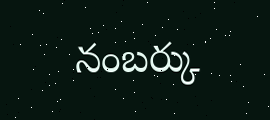నంబర్కు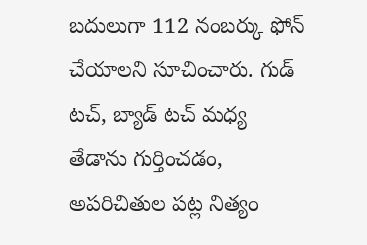బదులుగా 112 నంబర్కు ఫోన్ చేయాలని సూచించారు. గుడ్ టచ్, బ్యాడ్ టచ్ మధ్య తేడాను గుర్తించడం, అపరిచితుల పట్ల నిత్యం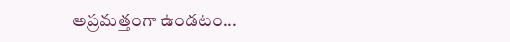అప్రమత్తంగా ఉండటం...